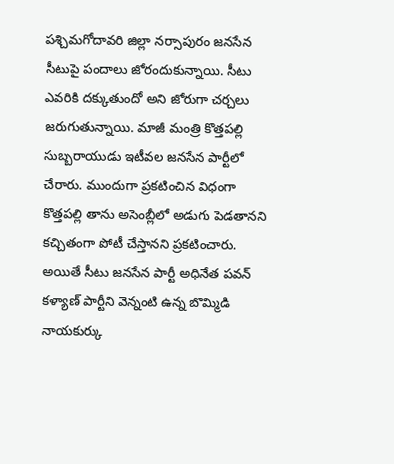పశ్చిమగోదావరి జిల్లా నర్సాపురం జనసేన సీటుపై పందాలు జోరందుకున్నాయి. సీటు ఎవరికి దక్కుతుందో అని జోరుగా చర్చలు జరుగుతున్నాయి. మాజీ మంత్రి కొత్తపల్లి సుబ్బరాయుడు ఇటీవల జనసేన పార్టీలో చేరారు. ముందుగా ప్రకటించిన విధంగా కొత్తపల్లి తాను అసెంబ్లీలో అడుగు పెడతానని కచ్చితంగా పోటీ చేస్తానని ప్రకటించారు. అయితే సీటు జనసేన పార్టీ అధినేత పవన్ కళ్యాణ్ పార్టీని వెన్నంటి ఉన్న బొమ్మిడి నాయకుర్కు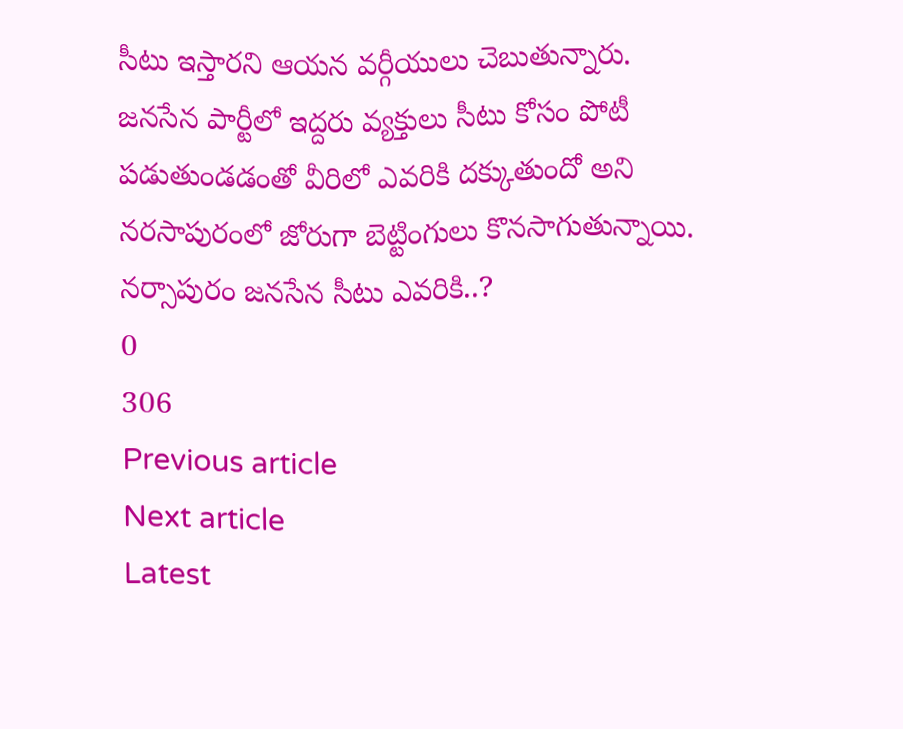సీటు ఇస్తారని ఆయన వర్గీయులు చెబుతున్నారు. జనసేన పార్టీలో ఇద్దరు వ్యక్తులు సీటు కోసం పోటీ పడుతుండడంతో వీరిలో ఎవరికి దక్కుతుందో అని నరసాపురంలో జోరుగా బెట్టింగులు కొనసాగుతున్నాయి.
నర్సాపురం జనసేన సీటు ఎవరికి..?
0
306
Previous article
Next article
Latest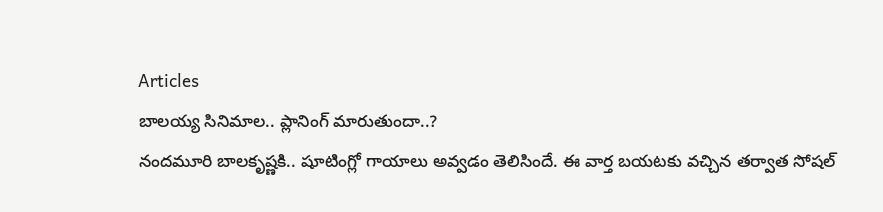Articles
బాలయ్య సినిమాల.. ప్లానింగ్ మారుతుందా..?
నందమూరి బాలకృష్ణకి.. షూటింగ్లో గాయాలు అవ్వడం తెలిసిందే. ఈ వార్త బయటకు వచ్చిన తర్వాత సోషల్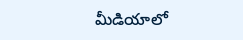మీడియాలో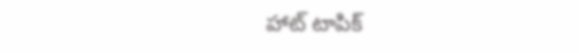హాట్ టాపిక్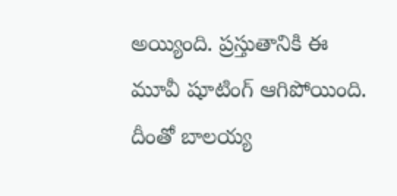అయ్యింది. ప్రస్తుతానికి ఈ మూవీ షూటింగ్ ఆగిపోయింది. దీంతో బాలయ్య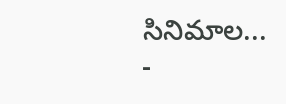సినిమాల...
-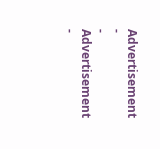Advertisement -
- Advertisement -